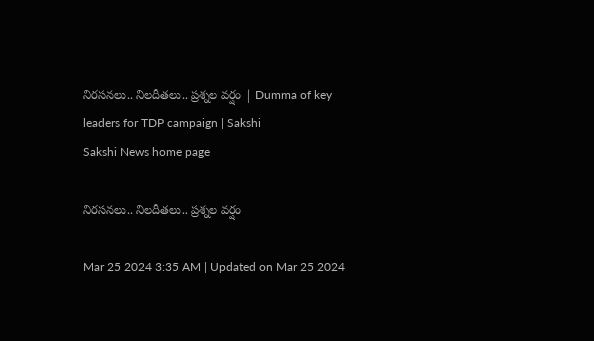నిరసనలు.. నిలదీతలు.. ప్రశ్నల వర్షం | Dumma of key leaders for TDP campaign | Sakshi
Sakshi News home page

నిరసనలు.. నిలదీతలు.. ప్రశ్నల వర్షం

Mar 25 2024 3:35 AM | Updated on Mar 25 2024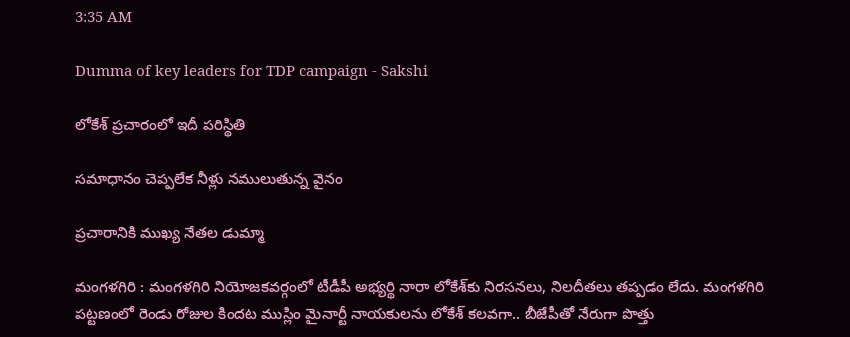3:35 AM

Dumma of key leaders for TDP campaign - Sakshi

లోకేశ్‌ ప్రచారంలో ఇదీ పరిస్థితి

సమాధానం చెప్పలేక నీళ్లు నములుతున్న వైనం

ప్రచారానికి ముఖ్య నేతల డుమ్మా

మంగళగిరి : మంగళగిరి నియోజకవర్గంలో టీడీపీ అభ్యర్థి నారా లోకేశ్‌కు నిరసనలు, నిలదీతలు తప్పడం లేదు. మంగళగిరి పట్టణంలో రెండు రోజుల కిందట ముస్లిం మైనార్టీ నాయకులను లోకేశ్‌ కలవగా.. బీజేపీతో నేరుగా పొత్తు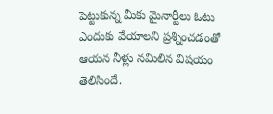పెట్టుకున్న మీకు మైనార్టీలు ఓటు ఎందుకు వేయాలని ప్రశ్నించడంతో ఆయన నీళ్లు నమిలిన విషయం తెలిసిందే.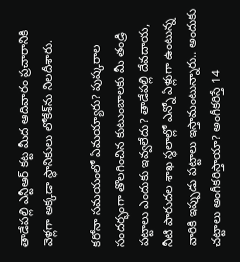తాడేపల్లి ఎన్టీఆర్‌ కట్ట మీద ఆదివారం ప్రచారానికి వెళ్లగా అక్కడా స్థానికులు లోకేశ్‌ను నిలదీశారు.

కరోనా సమయంలో ఏమయ్యారు? పుష్కరాల సందర్భంగా తొలగించిన కుటుంబాలకు మీ తండ్రి పట్టాలు ఎందుకు ఇవ్వలేదు? తాడేపల్లి దేవదాయ, నీటి పారుదల శాఖ స్థలాల్లో ఎన్నో ఏళ్లుగా ఉంటున్న వారికి ఇప్పుడు పట్టాలు ఇస్తామంటున్నారు.. అందుకు చట్టాలు అంగీకరిస్తాయా? అంగీకరిస్తే 14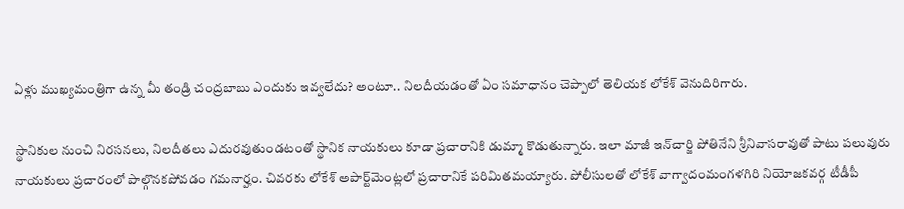ఏళ్లు ముఖ్యమంత్రిగా ఉన్న మీ తండ్రి చంద్రబాబు ఎందుకు ఇవ్వలేదు? అంటూ.. నిలదీయడంతో ఏం సమాధానం చెప్పాలో తెలియక లోకేశ్‌ వెనుదిరిగారు.

స్థానికుల నుంచి నిరసనలు, నిలదీతలు ఎదురవుతుండటంతో స్థానిక నాయకులు కూడా ప్రచారానికి డుమ్మా కొడుతున్నారు. ఇలా మాజీ ఇన్‌చార్జి పోతినేని శ్రీనివాసరావుతో పాటు పలువురు నాయకులు ప్రచారంలో పాల్గొనకపోవడం గమనార్హం. చివరకు లోకేశ్‌ అపార్ట్‌మెంట్లలో ప్రచారానికే పరిమితమయ్యారు. పోలీసులతో లోకేశ్‌ వాగ్వాదంమంగళగిరి నియోజకవర్గ టీడీపీ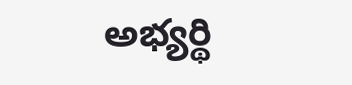అభ్యర్థి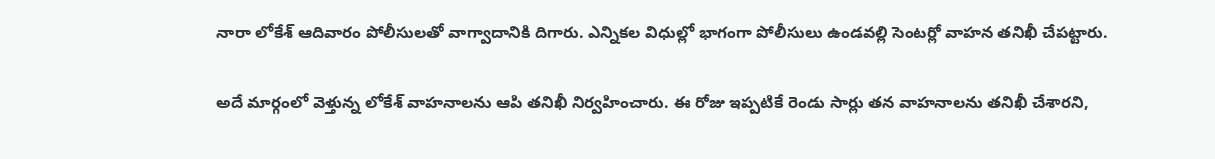నారా లోకేశ్‌ ఆదివారం పోలీసులతో వాగ్వాదానికి దిగారు. ఎన్నికల విధుల్లో భాగంగా పోలీసులు ఉండవల్లి సెంటర్లో వాహన తనిఖీ చేపట్టారు.

అదే మార్గంలో వెళ్తున్న లోకేశ్‌ వాహనాలను ఆపి తనిఖీ నిర్వహించారు. ఈ రోజు ఇప్పటికే రెండు సార్లు తన వాహనాలను తనిఖీ చేశారని,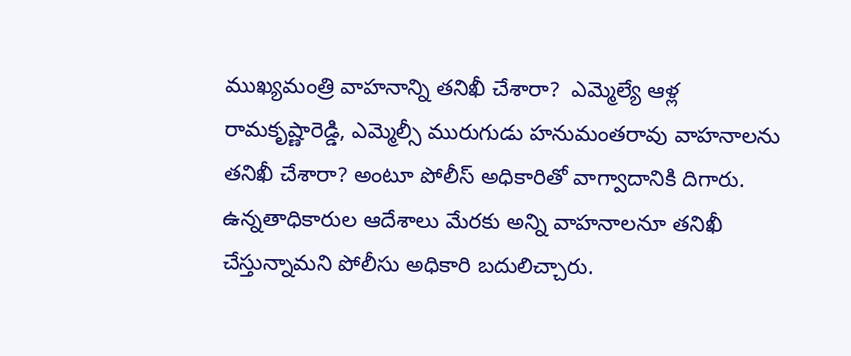ముఖ్యమంత్రి వాహనాన్ని తనిఖీ చేశారా?  ఎమ్మెల్యే ఆళ్ల రామకృష్ణారెడ్డి, ఎమ్మెల్సీ మురుగుడు హనుమంతరావు వాహనాలను తనిఖీ చేశారా? అంటూ పోలీస్‌ అధికారితో వాగ్వాదానికి దిగారు. ఉన్నతాధికారుల ఆదేశాలు మేరకు అన్ని వాహనాలనూ తనిఖీ చేస్తున్నామని పోలీసు అధికారి బదులిచ్చారు.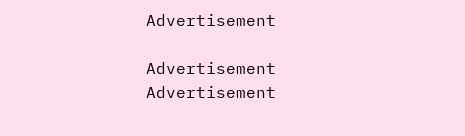Advertisement

Advertisement
Advertisement